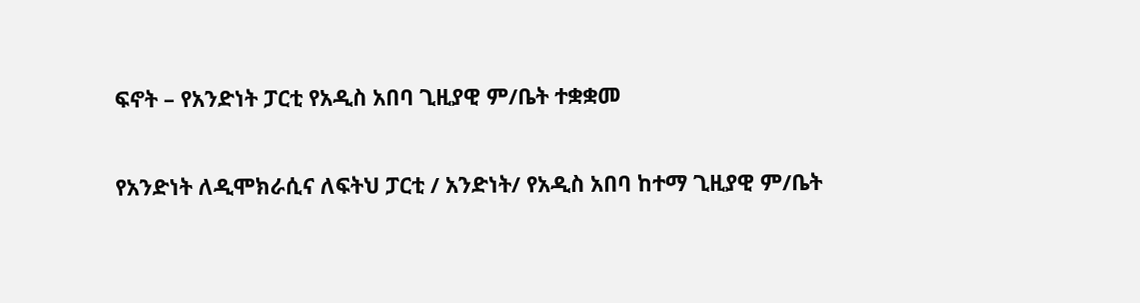ፍኖት – የአንድነት ፓርቲ የአዲስ አበባ ጊዚያዊ ም/ቤት ተቋቋመ

የአንድነት ለዲሞክራሲና ለፍትህ ፓርቲ / አንድነት/ የአዲስ አበባ ከተማ ጊዚያዊ ም/ቤት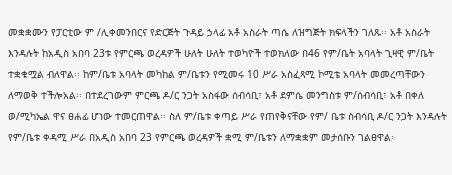መቋቋሙን የፓርቲው ም /ሊቀመንበርና የድርጅት ጉዳይ ኃላፊ አቶ አስራት ጣሴ ለዝግጅት ክፍላችን ገለጹ፡፡ አቶ አስራት እንዳሉት ከአዲስ አበባ 23ቱ የምርጫ ወረዳዎች ሁለት ሁለት ተወካዮች ተወክለው በ46 የም/ቤት አባላት ጊዛዊ ም/ቤት ተቋቁሟል ብለዋል፡፡ ከም/ቤቱ አባላት መካከል ም/ቤቱን የሚመሩ 10 ሥራ አስፈጻሚ ኮሚቴ አባላት መመረጣቸውን ለማወቅ ተችሎአል፡፡ በተደረገውም ምርጫ ዶ/ር ንጋት አስፋው ሰብሳቢ፣ አቶ ደምሴ መንግስቱ ም/ሰብሳቢ፣ አቶ በቀለ ወ/ሚካኤል ዋና ፀሐፊ ሆነው ተመርጠዋል፡፡ ስለ ም/ቤቱ ቀጣይ ሥራ የጠየቅናቸው የም/ ቤቱ ስብሳቢ ዶ/ር ንጋት እንዳሉት የም/ቤቱ ቀዳሚ ሥራ በአዲስ አበባ 23 የምርጫ ወረዳዎች ቋሚ ም/ቤቱን ለማቋቋም መታሰቡን ገልፀዋል፡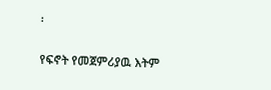፡

የፍኖት የመጀምሪያዉ እትም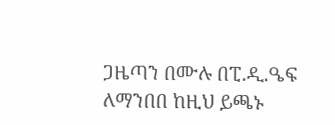ጋዜጣን በሙሉ በፒ.ዲ.ዔፍ ለማንበበ ከዚህ ይጫኑ